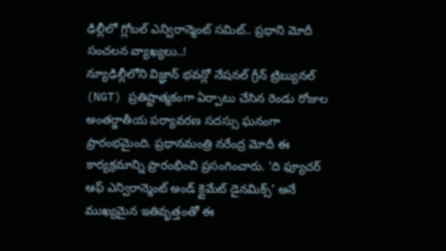ఢిల్లీలో గ్లోబల్ ఎన్విరాన్మెంట్ సమిట్.. ప్రధాని మోదీ సంచలన వ్యాఖ్యలు..!
న్యూఢిల్లీలోని విజ్ఞాన్ భవన్లో నేషనల్ గ్రీన్ ట్రిబ్యునల్ (NGT) ప్రతిష్టాత్మకంగా ఏర్పాటు చేసిన రెండు రోజుల అంతర్జాతీయ పర్యావరణ సదస్సు ఘనంగా ప్రారంభమైంది. ప్రధానమంత్రి నరేంద్ర మోదీ ఈ కార్యక్రమాన్ని ప్రారంభించి ప్రసంగించారు. ‘ది ఫ్యూచర్ ఆఫ్ ఎన్విరాన్మెంట్ అండ్ క్లైమేట్ డైనమిక్స్’ అనే ముఖ్యమైన ఇతివృత్తంతో ఈ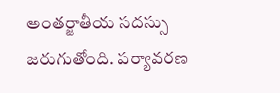అంతర్జాతీయ సదస్సు జరుగుతోంది. పర్యావరణ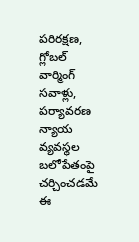పరిరక్షణ, గ్లోబల్ వార్మింగ్ సవాళ్లు, పర్యావరణ న్యాయ వ్యవస్థల బలోపేతంపై చర్చించడమే ఈ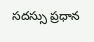సదస్సు ప్రధాన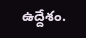ఉద్దేశం.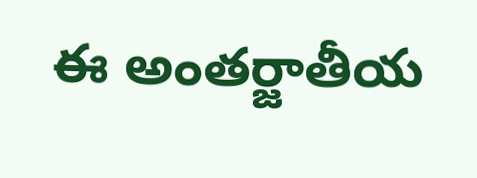ఈ అంతర్జాతీయ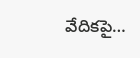వేదికపై…